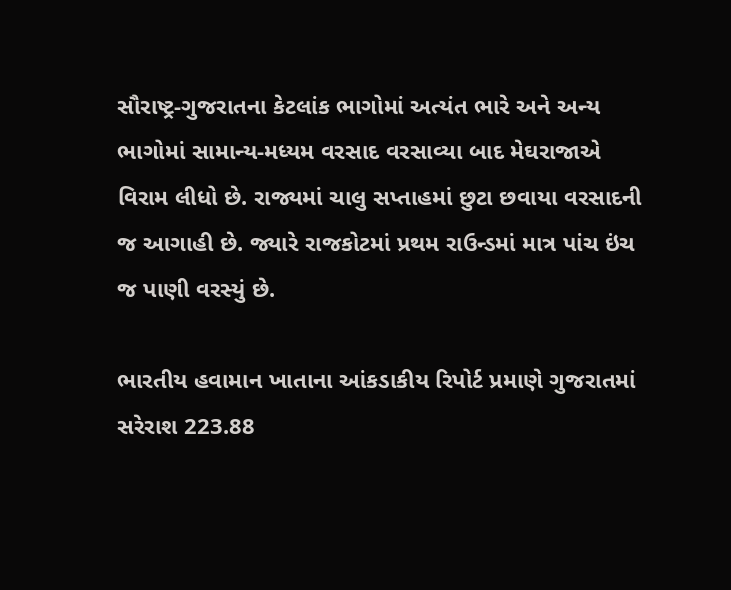સૌરાષ્ટ્ર-ગુજરાતના કેટલાંક ભાગોમાં અત્યંત ભારે અને અન્ય ભાગોમાં સામાન્ય-મધ્યમ વરસાદ વરસાવ્યા બાદ મેઘરાજાએ વિરામ લીધો છે. રાજ્યમાં ચાલુ સપ્તાહમાં છુટા છવાયા વરસાદની જ આગાહી છે. જ્યારે રાજકોટમાં પ્રથમ રાઉન્ડમાં માત્ર પાંચ ઇંચ જ પાણી વરસ્યું છે.

ભારતીય હવામાન ખાતાના આંકડાકીય રિપોર્ટ પ્રમાણે ગુજરાતમાં સરેરાશ 223.88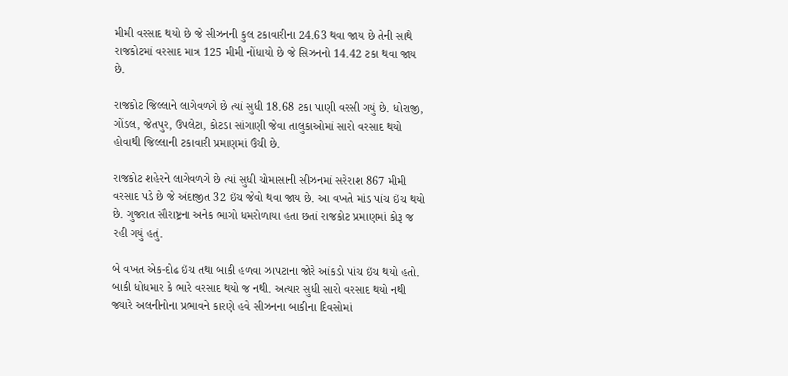મીમી વરસાદ થયો છે જે સીઝનની કુલ ટકાવારીના 24.63 થવા જાય છે તેની સાથે રાજકોટમાં વરસાદ માત્ર 125 મીમી નોંધાયો છે જે સિઝનનો 14.42 ટકા થવા જાય છે.

રાજકોટ જિલ્લાને લાગેવળગે છે ત્યાં સુધી 18.68 ટકા પાણી વરસી ગયું છે. ધોરાજી, ગોંડલ, જેતપુર, ઉપલેટા, કોટડા સાંગાણી જેવા તાલુકાઓમાં સારો વરસાદ થયો હોવાથી જિલ્લાની ટકાવારી પ્રમાણમાં ઉંચી છે.

રાજકોટ શહેરને લાગેવળગે છે ત્યાં સુધી ચોમાસાની સીઝનમાં સરેરાશ 867 મીમી વરસાદ પડે છે જે અંદાજીત 32 ઇંચ જેવો થવા જાય છે. આ વખતે માંડ પાંચ ઇંચ થયો છે. ગુજરાત સૌરાષ્ટ્રના અનેક ભાગો ધમરોળાયા હતા છતાં રાજકોટ પ્રમાણમાં કોરૂ જ રહી ગયું હતું.

બે વખત એક-દોઢ ઇંચ તથા બાકી હળવા ઝાપટાના જોરે આંકડો પાંચ ઇંચ થયો હતો. બાકી ધોધમાર કે ભારે વરસાદ થયો જ નથી. અત્યાર સુધી સારો વરસાદ થયો નથી જ્યારે અલનીનોના પ્રભાવને કારણે હવે સીઝનના બાકીના દિવસોમાં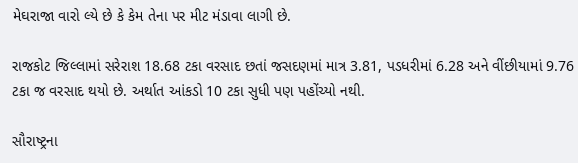મેઘરાજા વારો લ્યે છે કે કેમ તેના પર મીટ મંડાવા લાગી છે.

રાજકોટ જિલ્લામાં સરેરાશ 18.68 ટકા વરસાદ છતાં જસદણમાં માત્ર 3.81, પડધરીમાં 6.28 અને વીંછીયામાં 9.76 ટકા જ વરસાદ થયો છે. અર્થાત આંકડો 10 ટકા સુધી પણ પહોંચ્યો નથી.

સૌરાષ્ટ્રના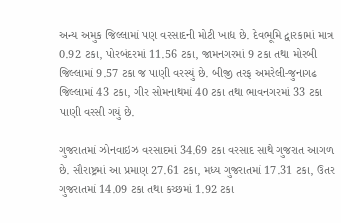અન્ય અમુક જિલ્લામાં પણ વરસાદની મોટી ખાદ્ય છે. દેવભૂમિ દ્વારકામાં માત્ર 0.92 ટકા, પોરબંદરમાં 11.56 ટકા, જામનગરમાં 9 ટકા તથા મોરબી જિલ્લામાં 9.57 ટકા જ પાણી વરસ્યું છે. બીજી તરફ અમરેલી-જુનાગઢ જિલ્લામાં 43 ટકા, ગીર સોમનાથમાં 40 ટકા તથા ભાવનગરમાં 33 ટકા પાણી વરસી ગયું છે.

ગુજરાતમાં ઝોનવાઇઝ વરસાદમાં 34.69 ટકા વરસાદ સાથે ગુજરાત આગળ છે. સૌરાષ્ટ્રમાં આ પ્રમાણ 27.61 ટકા, મધ્ય ગુજરાતમાં 17.31 ટકા, ઉતર ગુજરાતમાં 14.09 ટકા તથા કચ્છમાં 1.92 ટકા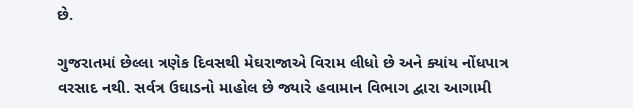છે.

ગુજરાતમાં છેલ્લા ત્રણેક દિવસથી મેઘરાજાએ વિરામ લીધો છે અને ક્યાંય નોંધપાત્ર વરસાદ નથી. સર્વત્ર ઉઘાડનો માહોલ છે જ્યારે હવામાન વિભાગ દ્વારા આગામી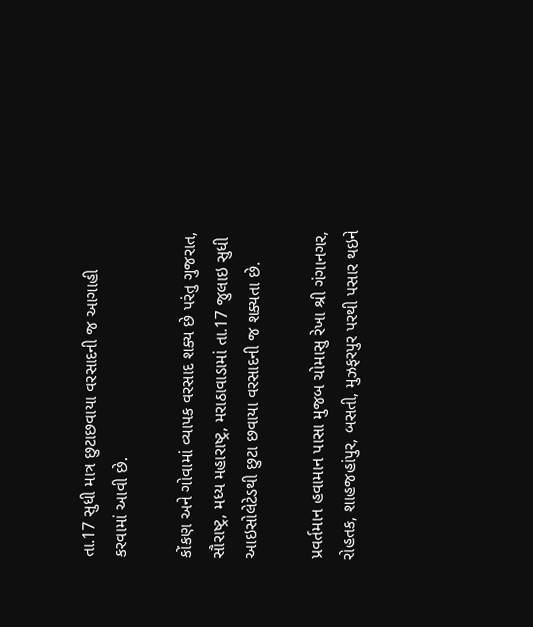તા.17 સુધી માત્ર છુટાછવાયા વરસાદની જ આગાહી કરવામાં આવી છે.

કોંકણ અને ગોવામાં વ્યાપક વરસાદ શક્ય છે પરંતુ ગુજરાત, સૌરાષ્ટ્ર, મધ્ય મહારાષ્ટ્ર, મરાઠાવાડામાં તા.17 જુલાઇ સુધી આઇસોલેટેડથી છુટા છવાયા વરસાદની જ શક્યતા છે.

પ્રવર્તમાન હવામાન પાસા મુજબ ચોમાસુ રેખા શ્રી ગંગાનગર, રોહતક, શાહજહાંપુર, બસતી, મુઝફરપુર પરથી પસાર થઇને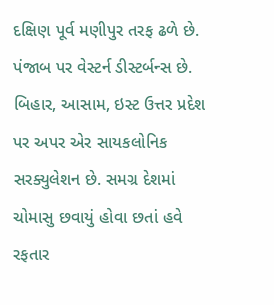દક્ષિણ પૂર્વ મણીપુર તરફ ઢળે છે. પંજાબ પર વેસ્ટર્ન ડીસ્ટર્બન્સ છે. બિહાર, આસામ, ઇસ્ટ ઉત્તર પ્રદેશ પર અપર એર સાયકલોનિક સરક્યુલેશન છે. સમગ્ર દેશમાં ચોમાસુ છવાયું હોવા છતાં હવે રફતાર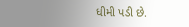ધીમી પડી છે.